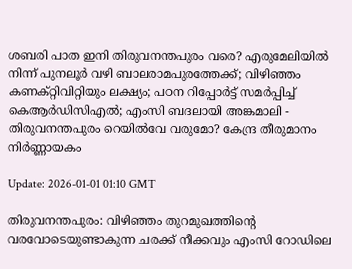ശബരി പാത ഇനി തിരുവനന്തപുരം വരെ? എരുമേലിയില്‍ നിന്ന് പുനലൂര്‍ വഴി ബാലരാമപുരത്തേക്ക്; വിഴിഞ്ഞം കണക്റ്റിവിറ്റിയും ലക്ഷ്യം; പഠന റിപ്പോര്‍ട്ട് സമര്‍പ്പിച്ച് കെആര്‍ഡിസിഎല്‍; എംസി ബദലായി അങ്കമാലി - തിരുവനന്തപുരം റെയില്‍വേ വരുമോ? കേന്ദ്ര തീരുമാനം നിര്‍ണ്ണായകം

Update: 2026-01-01 01:10 GMT

തിരുവനന്തപുരം: വിഴിഞ്ഞം തുറമുഖത്തിന്റെ വരവോടെയുണ്ടാകുന്ന ചരക്ക് നീക്കവും എംസി റോഡിലെ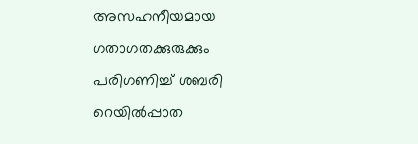അസഹനീയമായ ഗതാഗതക്കുരുക്കും പരിഗണിച്ച് ശബരി റെയില്‍പ്പാത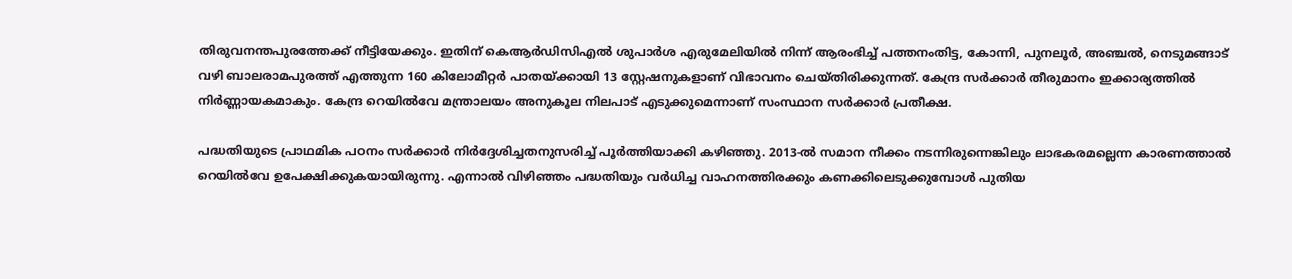തിരുവനന്തപുരത്തേക്ക് നീട്ടിയേക്കും. ഇതിന് കെആര്‍ഡിസിഎല്‍ ശുപാര്‍ശ എരുമേലിയില്‍ നിന്ന് ആരംഭിച്ച് പത്തനംതിട്ട, കോന്നി, പുനലൂര്‍, അഞ്ചല്‍, നെടുമങ്ങാട് വഴി ബാലരാമപുരത്ത് എത്തുന്ന 160 കിലോമീറ്റര്‍ പാതയ്ക്കായി 13 സ്റ്റേഷനുകളാണ് വിഭാവനം ചെയ്തിരിക്കുന്നത്. കേന്ദ്ര സര്‍ക്കാര്‍ തീരുമാനം ഇക്കാര്യത്തില്‍ നിര്‍ണ്ണായകമാകും. കേന്ദ്ര റെയില്‍വേ മന്ത്രാലയം അനുകൂല നിലപാട് എടുക്കുമെന്നാണ് സംസ്ഥാന സര്‍ക്കാര്‍ പ്രതീക്ഷ.

പദ്ധതിയുടെ പ്രാഥമിക പഠനം സര്‍ക്കാര്‍ നിര്‍ദ്ദേശിച്ചതനുസരിച്ച് പൂര്‍ത്തിയാക്കി കഴിഞ്ഞു. 2013-ല്‍ സമാന നീക്കം നടന്നിരുന്നെങ്കിലും ലാഭകരമല്ലെന്ന കാരണത്താല്‍ റെയില്‍വേ ഉപേക്ഷിക്കുകയായിരുന്നു. എന്നാല്‍ വിഴിഞ്ഞം പദ്ധതിയും വര്‍ധിച്ച വാഹനത്തിരക്കും കണക്കിലെടുക്കുമ്പോള്‍ പുതിയ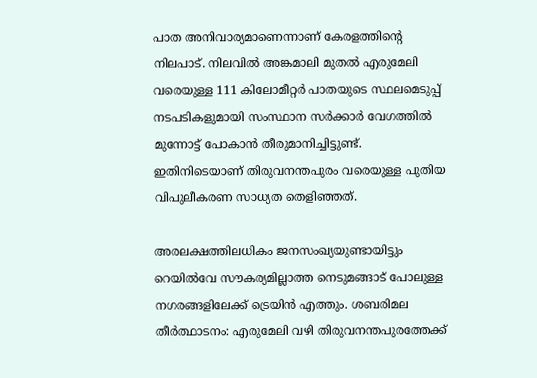പാത അനിവാര്യമാണെന്നാണ് കേരളത്തിന്റെ നിലപാട്. നിലവില്‍ അങ്കമാലി മുതല്‍ എരുമേലി വരെയുള്ള 111 കിലോമീറ്റര്‍ പാതയുടെ സ്ഥലമെടുപ്പ് നടപടികളുമായി സംസ്ഥാന സര്‍ക്കാര്‍ വേഗത്തില്‍ മുന്നോട്ട് പോകാന്‍ തീരുമാനിച്ചിട്ടുണ്ട്. ഇതിനിടെയാണ് തിരുവനന്തപുരം വരെയുള്ള പുതിയ വിപുലീകരണ സാധ്യത തെളിഞ്ഞത്.

അരലക്ഷത്തിലധികം ജനസംഖ്യയുണ്ടായിട്ടും റെയില്‍വേ സൗകര്യമില്ലാത്ത നെടുമങ്ങാട് പോലുള്ള നഗരങ്ങളിലേക്ക് ട്രെയിന്‍ എത്തും. ശബരിമല തീര്‍ത്ഥാടനം: എരുമേലി വഴി തിരുവനന്തപുരത്തേക്ക്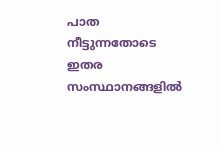പാത നീട്ടുന്നതോടെ ഇതര സംസ്ഥാനങ്ങളില്‍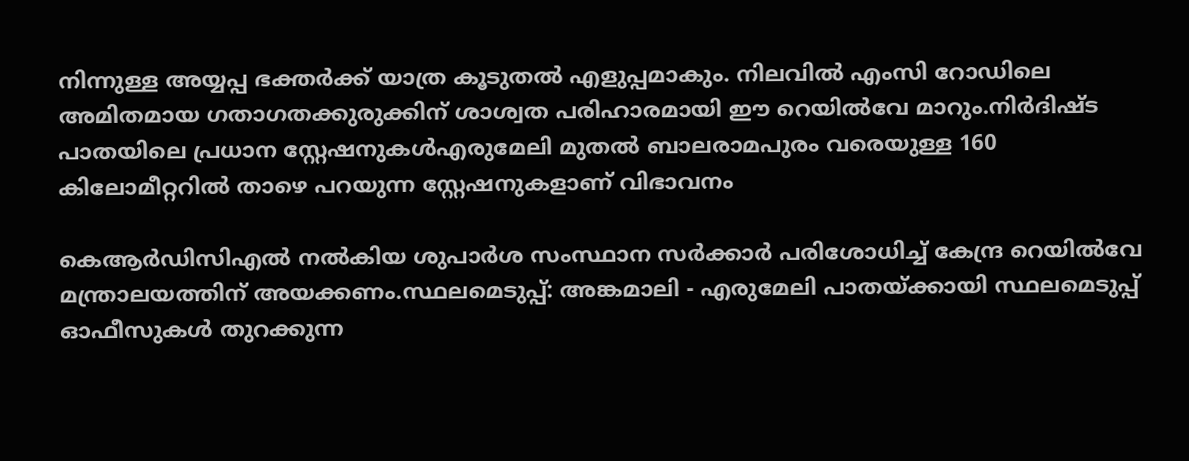നിന്നുള്ള അയ്യപ്പ ഭക്തര്‍ക്ക് യാത്ര കൂടുതല്‍ എളുപ്പമാകും. നിലവില്‍ എംസി റോഡിലെ അമിതമായ ഗതാഗതക്കുരുക്കിന് ശാശ്വത പരിഹാരമായി ഈ റെയില്‍വേ മാറും.നിര്‍ദിഷ്ട പാതയിലെ പ്രധാന സ്റ്റേഷനുകള്‍എരുമേലി മുതല്‍ ബാലരാമപുരം വരെയുള്ള 160 കിലോമീറ്ററില്‍ താഴെ പറയുന്ന സ്റ്റേഷനുകളാണ് വിഭാവനം

കെആര്‍ഡിസിഎല്‍ നല്‍കിയ ശുപാര്‍ശ സംസ്ഥാന സര്‍ക്കാര്‍ പരിശോധിച്ച് കേന്ദ്ര റെയില്‍വേ മന്ത്രാലയത്തിന് അയക്കണം.സ്ഥലമെടുപ്പ്: അങ്കമാലി - എരുമേലി പാതയ്ക്കായി സ്ഥലമെടുപ്പ് ഓഫീസുകള്‍ തുറക്കുന്ന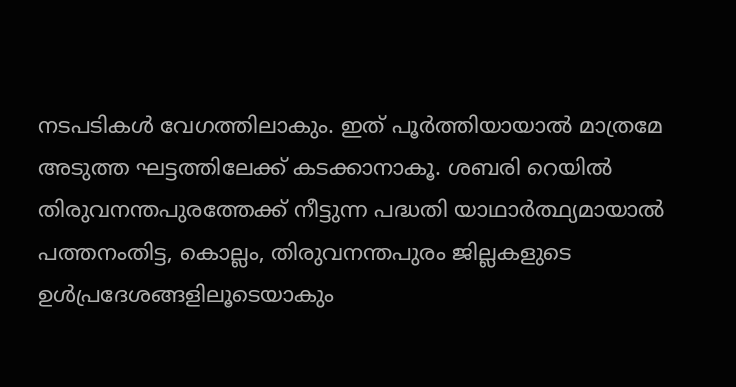നടപടികള്‍ വേഗത്തിലാകും. ഇത് പൂര്‍ത്തിയായാല്‍ മാത്രമേ അടുത്ത ഘട്ടത്തിലേക്ക് കടക്കാനാകൂ. ശബരി റെയില്‍ തിരുവനന്തപുരത്തേക്ക് നീട്ടുന്ന പദ്ധതി യാഥാര്‍ത്ഥ്യമായാല്‍ പത്തനംതിട്ട, കൊല്ലം, തിരുവനന്തപുരം ജില്ലകളുടെ ഉള്‍പ്രദേശങ്ങളിലൂടെയാകും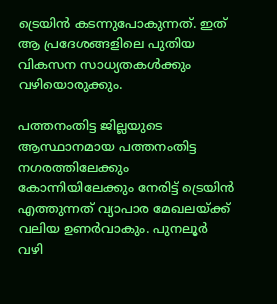ട്രെയിന്‍ കടന്നുപോകുന്നത്. ഇത് ആ പ്രദേശങ്ങളിലെ പുതിയ വികസന സാധ്യതകള്‍ക്കും വഴിയൊരുക്കും.

പത്തനംതിട്ട ജില്ലയുടെ ആസ്ഥാനമായ പത്തനംതിട്ട നഗരത്തിലേക്കും കോന്നിയിലേക്കും നേരിട്ട് ട്രെയിന്‍ എത്തുന്നത് വ്യാപാര മേഖലയ്ക്ക് വലിയ ഉണര്‍വാകും. പുനലൂര്‍ വഴി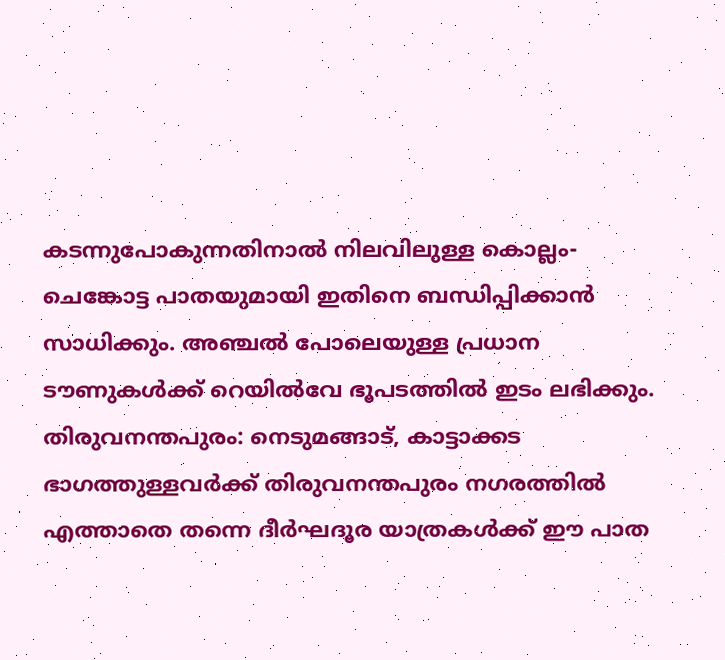കടന്നുപോകുന്നതിനാല്‍ നിലവിലുള്ള കൊല്ലം-ചെങ്കോട്ട പാതയുമായി ഇതിനെ ബന്ധിപ്പിക്കാന്‍ സാധിക്കും. അഞ്ചല്‍ പോലെയുള്ള പ്രധാന ടൗണുകള്‍ക്ക് റെയില്‍വേ ഭൂപടത്തില്‍ ഇടം ലഭിക്കും. തിരുവനന്തപുരം: നെടുമങ്ങാട്, കാട്ടാക്കട ഭാഗത്തുള്ളവര്‍ക്ക് തിരുവനന്തപുരം നഗരത്തില്‍ എത്താതെ തന്നെ ദീര്‍ഘദൂര യാത്രകള്‍ക്ക് ഈ പാത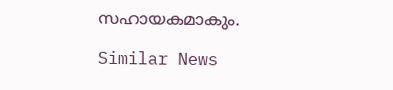സഹായകമാകും.

Similar News